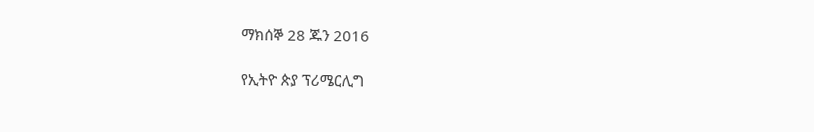ማክሰኞ 28 ጁን 2016

የኢትዮ ጵያ ፕሪሜርሊግ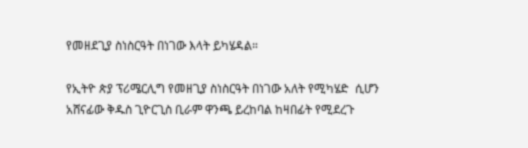የመዘደጊያ ስነስርዓት በነገው እላት ይካሄዳል።

የኢትዮ ጵያ ፕሪሜርሊግ የመዘጊያ ስነስርዓት በነገው አለት የሚካሄድ  ሲሆን አሸናፊው ቅዱስ ጊዮርጊስ ቢራም ዋንጫ ይረከባል ከዛበፊት የሚደረጉ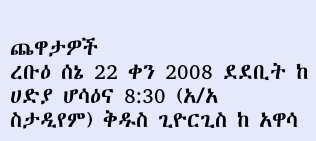ጨዋታዎች
ረቡዕ ሰኔ 22 ቀን 2008 ደደቢት ከ ሀድያ ሆሳዕና 8:30 (አ/አ ስታዲየም) ቅዱስ ጊዮርጊስ ከ አዋሳ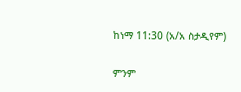ከነማ 11:30 (አ/አ ስታዲየም)

ምንም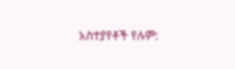አስተያየቶች የሉም: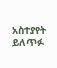አስተያየት ይለጥፉ